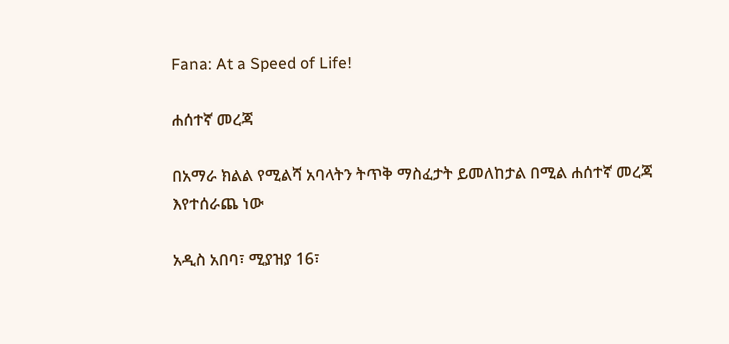Fana: At a Speed of Life!

ሐሰተኛ መረጃ

በአማራ ክልል የሚልሻ አባላትን ትጥቅ ማስፈታት ይመለከታል በሚል ሐሰተኛ መረጃ እየተሰራጨ ነው

አዲስ አበባ፣ ሚያዝያ 16፣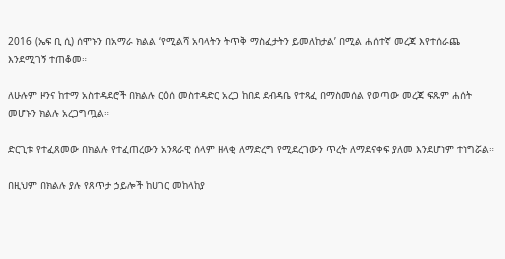2016 (ኤፍ ቢ ሲ) ሰሞኑን በአማራ ክልል ‘የሚልሻ አባላትን ትጥቅ ማስፈታትን ይመለከታል’ በሚል ሐሰተኛ መረጃ እየተሰራጨ እንደሚገኝ ተጠቆመ።

ለሁሉም ዞንና ከተማ አስተዳደሮች በክልሉ ርዕሰ መስተዳድር አረጋ ከበደ ደብዳቤ የተጻፈ በማስመሰል የወጣው መረጃ ፍጹም ሐሰት መሆኑን ክልሉ አረጋግጧል።

ድርጊቱ የተፈጸመው በክልሉ የተፈጠረውን አንጻራዊ ሰላም ዘላቂ ለማድረግ የሚደረገውን ጥረት ለማደናቀፍ ያለመ እንደሆነም ተነግሯል።

በዚህም በክልሉ ያሉ የጸጥታ ኃይሎች ከሀገር መከላከያ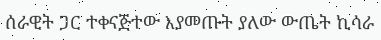ሰራዊት ጋር ተቀናጅተው እያመጡት ያለው ውጤት ኪሳራ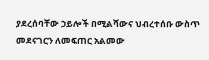ያደረሰባቸው ኃይሎች በሚልሻውና ህብረተሰቡ ውስጥ መደናገርን ለመፍጠር አልመው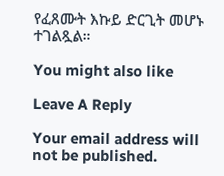የፈጸሙት እኩይ ድርጊት መሆኑ ተገልጿል።

You might also like

Leave A Reply

Your email address will not be published.